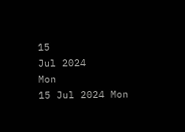15
Jul 2024
Mon
15 Jul 2024 Mon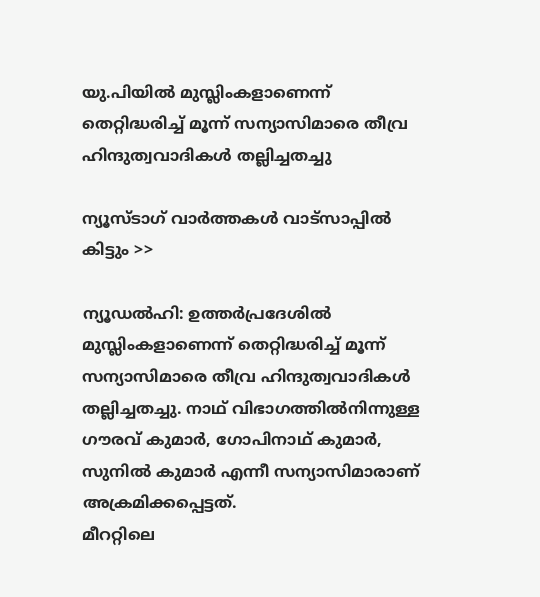യു.പിയില്‍ മുസ്ലിംകളാണെന്ന് തെറ്റിദ്ധരിച്ച് മൂന്ന് സന്യാസിമാരെ തീവ്ര ഹിന്ദുത്വവാദികള്‍ തല്ലിച്ചതച്ചു

ന്യൂസ്ടാഗ് വാര്‍ത്തകള്‍ വാട്‌സാപ്പില്‍ കിട്ടും >>

ന്യൂഡല്‍ഹി: ഉത്തര്‍പ്രദേശില്‍ മുസ്ലിംകളാണെന്ന് തെറ്റിദ്ധരിച്ച് മൂന്ന് സന്യാസിമാരെ തീവ്ര ഹിന്ദുത്വവാദികള്‍ തല്ലിച്ചതച്ചു. നാഥ് വിഭാഗത്തില്‍നിന്നുള്ള ഗൗരവ് കുമാര്‍, ഗോപിനാഥ് കുമാര്‍, സുനില്‍ കുമാര്‍ എന്നീ സന്യാസിമാരാണ് അക്രമിക്കപ്പെട്ടത്.
മീററ്റിലെ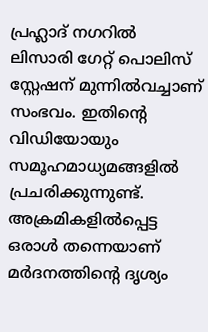പ്രഹ്ലാദ് നഗറില്‍ ലിസാരി ഗേറ്റ് പൊലിസ് സ്റ്റേഷന് മുന്നില്‍വച്ചാണ് സംഭവം. ഇതിന്റെ വിഡിയോയും സമൂഹമാധ്യമങ്ങളില്‍ പ്രചരിക്കുന്നുണ്ട്. അക്രമികളില്‍പ്പെട്ട ഒരാള്‍ തന്നെയാണ് മര്‍ദനത്തിന്റെ ദൃശ്യം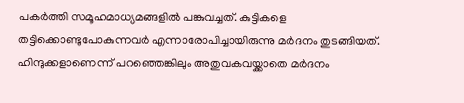പകര്‍ത്തി സമൂഹമാധ്യമങ്ങളില്‍ പങ്കുവച്ചത്. കുട്ടികളെ തട്ടിക്കൊണ്ടുപോകുന്നവര്‍ എന്നാരോപിച്ചായിരുന്നു മര്‍ദനം തുടങ്ങിയത്. ഹിന്ദുക്കളാണെന്ന് പറഞ്ഞെങ്കിലും അതുവകവയ്ക്കാതെ മര്‍ദനം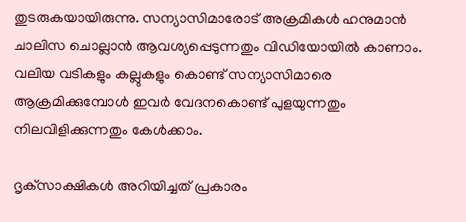തുടരുകയായിരുന്നു. സന്യാസിമാരോട് അക്രമികള്‍ ഹനുമാന്‍ ചാലിസ ചൊല്ലാന്‍ ആവശ്യപ്പെടുന്നതും വിഡിയോയില്‍ കാണാം. വലിയ വടികളും കല്ലുകളും കൊണ്ട് സന്യാസിമാരെ ആക്രമിക്കുമ്പോള്‍ ഇവര്‍ വേദനകൊണ്ട് പുളയുന്നതും നിലവിളിക്കുന്നതും കേള്‍ക്കാം.

ദൃക്‌സാക്ഷികള്‍ അറിയിച്ചത് പ്രകാരം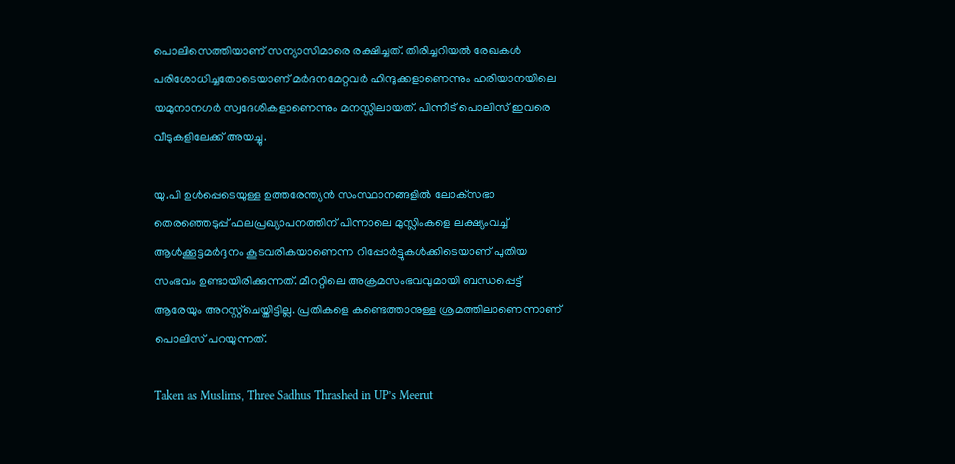പൊലിസെത്തിയാണ് സന്യാസിമാരെ രക്ഷിച്ചത്. തിരിച്ചറിയല്‍ രേഖകള്‍ പരിശോധിച്ചതോടെയാണ് മര്‍ദനമേറ്റവര്‍ ഹിന്ദുക്കളാണെന്നും ഹരിയാനയിലെ യമുനാനഗര്‍ സ്വദേശികളാണെന്നും മനസ്സിലായത്. പിന്നീട് പൊലിസ് ഇവരെ വീടുകളിലേക്ക് അയച്ചു.

യു.പി ഉള്‍പ്പെടെയുള്ള ഉത്തരേന്ത്യന്‍ സംസ്ഥാനങ്ങളില്‍ ലോക്‌സഭാ തെരഞ്ഞെടുപ്പ് ഫലപ്രഖ്യാപനത്തിന് പിന്നാലെ മുസ്ലിംകളെ ലക്ഷ്യംവച്ച് ആള്‍ക്കൂട്ടമര്‍ദ്ദനം കൂടവരികയാണെന്ന റിപ്പോര്‍ട്ടുകള്‍ക്കിടെയാണ് പുതിയ സംഭവം ഉണ്ടായിരിക്കുന്നത്. മീററ്റിലെ അക്രമസംഭവവുമായി ബന്ധപ്പെട്ട് ആരേയും അറസ്റ്റ്‌ചെയ്തിട്ടില്ല. പ്രതികളെ കണ്ടെത്താനുള്ള ശ്രമത്തിലാണെന്നാണ് പൊലിസ് പറയുന്നത്.

Taken as Muslims, Three Sadhus Thrashed in UP’s Meerut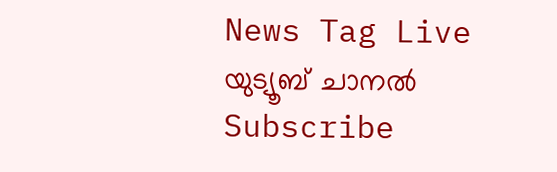News Tag Live യുട്യൂബ് ചാനല്‍ Subscribe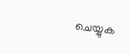ചെയ്യുക